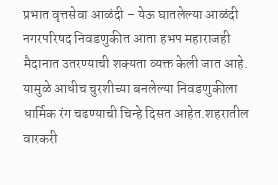प्रभात वृत्तसेवा आळंदी – येऊ घातलेल्या आळंदी नगरपरिषद निवडणुकीत आता हभप महाराजही मैदानात उतरण्याची शक्यता व्यक्त केली जात आहे. यामुळे आधीच चुरशीच्या बनलेल्या निवडणुकीला धार्मिक रंग चढण्याची चिन्हे दिसत आहेत.शहरातील वारकरी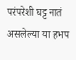परंपरेशी घट्ट नातं असलेल्या या हभप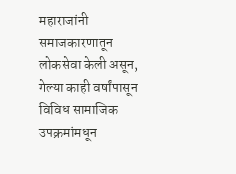महाराजांनी समाजकारणातून लोकसेवा केली असून, गेल्या काही वर्षांपासून विविध सामाजिक उपक्रमांमधून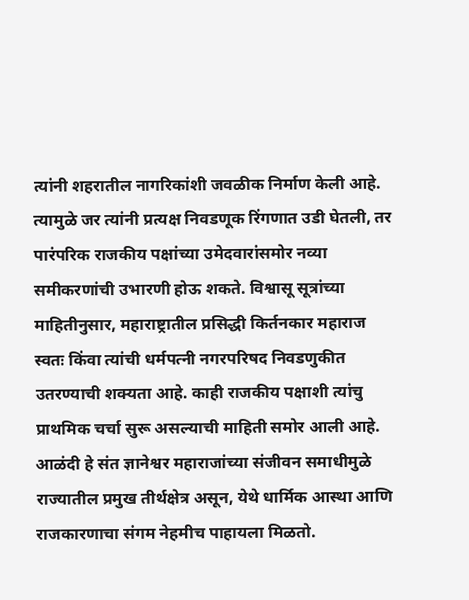त्यांनी शहरातील नागरिकांशी जवळीक निर्माण केली आहे. त्यामुळे जर त्यांनी प्रत्यक्ष निवडणूक रिंगणात उडी घेतली, तर पारंपरिक राजकीय पक्षांच्या उमेदवारांसमोर नव्या समीकरणांची उभारणी होऊ शकते. विश्वासू सूत्रांच्या माहितीनुसार, महाराष्ट्रातील प्रसिद्धी किर्तनकार महाराज स्वतः किंवा त्यांची धर्मपत्नी नगरपरिषद निवडणुकीत उतरण्याची शक्यता आहे. काही राजकीय पक्षाशी त्यांचु प्राथमिक चर्चा सुरू असल्याची माहिती समोर आली आहे. आळंदी हे संत ज्ञानेश्वर महाराजांच्या संजीवन समाधीमुळे राज्यातील प्रमुख तीर्थक्षेत्र असून, येथे धार्मिक आस्था आणि राजकारणाचा संगम नेहमीच पाहायला मिळतो.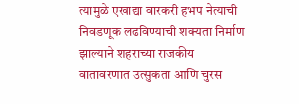त्यामुळे एखाद्या वारकरी हभप नेत्याची निवडणूक लढविण्याची शक्यता निर्माण झाल्याने शहराच्या राजकीय वातावरणात उत्सुकता आणि चुरस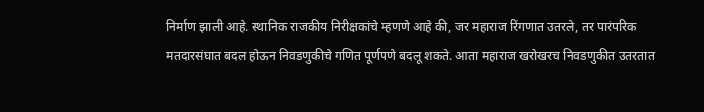निर्माण झाली आहे. स्थानिक राजकीय निरीक्षकांचे म्हणणे आहे की, जर महाराज रिंगणात उतरले, तर पारंपरिक मतदारसंघात बदल होऊन निवडणुकीचे गणित पूर्णपणे बदलू शकते. आता महाराज खरोखरच निवडणुकीत उतरतात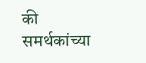की समर्थकांच्या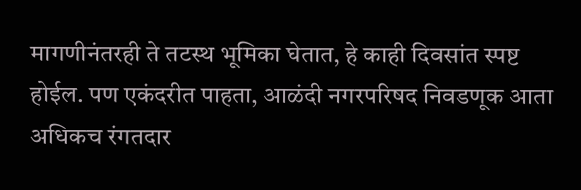मागणीनंतरही ते तटस्थ भूमिका घेतात, हे काही दिवसांत स्पष्ट होईल. पण एकंदरीत पाहता, आळंदी नगरपरिषद निवडणूक आता अधिकच रंगतदार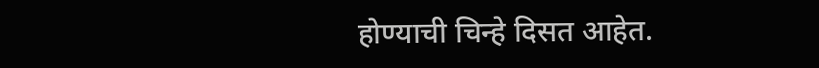होण्याची चिन्हे दिसत आहेत.